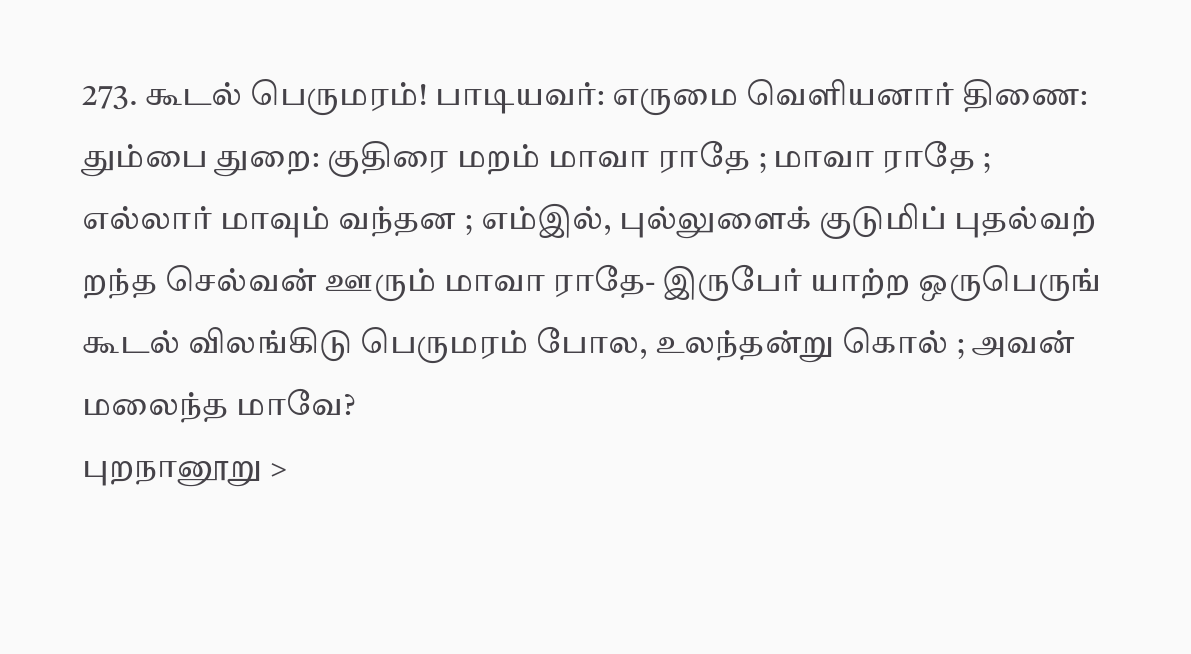273. கூடல் பெருமரம்! பாடியவர்: எருமை வெளியனார் திணை: தும்பை துறை: குதிரை மறம் மாவா ராதே ; மாவா ராதே ; எல்லார் மாவும் வந்தன ; எம்இல், புல்லுளைக் குடுமிப் புதல்வற் றந்த செல்வன் ஊரும் மாவா ராதே- இருபேர் யாற்ற ஒருபெருங் கூடல் விலங்கிடு பெருமரம் போல, உலந்தன்று கொல் ; அவன் மலைந்த மாவே?
புறநானூறு >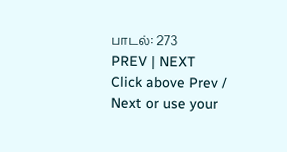பாடல்: 273
PREV | NEXT
Click above Prev / Next or use your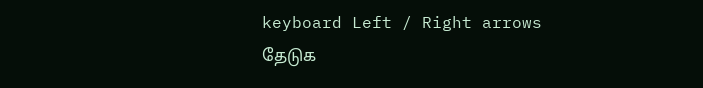keyboard Left / Right arrows
தேடுக